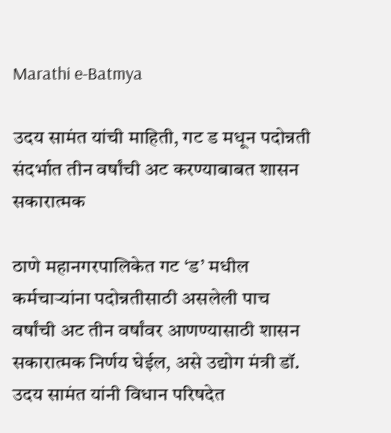Marathi e-Batmya

उदय सामंत यांची माहिती, गट ड मधून पदोन्नती संदर्भात तीन वर्षांची अट करण्याबाबत शासन सकारात्मक

ठाणे महानगरपालिकेत गट ‘ड’ मधील कर्मचाऱ्यांना पदोन्नतीसाठी असलेली पाच वर्षांची अट तीन वर्षांवर आणण्यासाठी शासन सकारात्मक निर्णय घेईल, असे उद्योग मंत्री डॉ. उदय सामंत यांनी विधान परिषदेत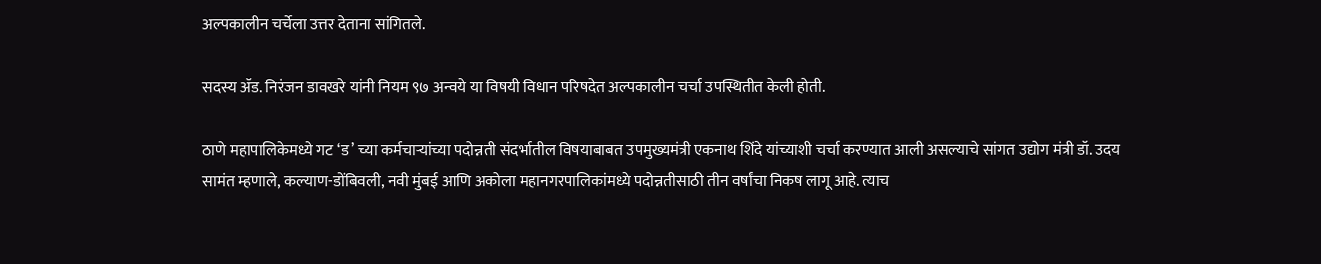अल्पकालीन चर्चेला उत्तर देताना सांगितले.

सदस्य ॲड. निरंजन डावखरे यांनी नियम ९७ अन्वये या विषयी विधान परिषदेत अल्पकालीन चर्चा उपस्थितीत केली होती.

ठाणे महापालिकेमध्ये गट ‘ड’ च्या कर्मचाऱ्यांच्या पदोन्नती संदर्भातील विषयाबाबत उपमुख्यमंत्री एकनाथ शिंदे यांच्याशी चर्चा करण्यात आली असल्याचे सांगत उद्योग मंत्री डॉ. उदय सामंत म्हणाले, कल्याण-डोंबिवली, नवी मुंबई आणि अकोला महानगरपालिकांमध्ये पदोन्नतीसाठी तीन वर्षांचा निकष लागू आहे. त्याच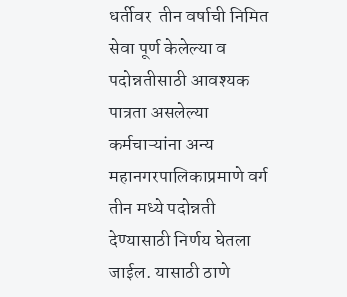धर्तीवर  तीन वर्षाची निमित सेवा पूर्ण केलेल्या व पदोन्नतीसाठी आवश्यक पात्रता असलेल्या कर्मचाऱ्यांना अन्य महानगरपालिकाप्रमाणे वर्ग तीन मध्ये पदोन्नती देण्यासाठी निर्णय घेतला जाईल. यासाठी ठाणे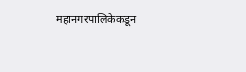महानगरपालिकेकडून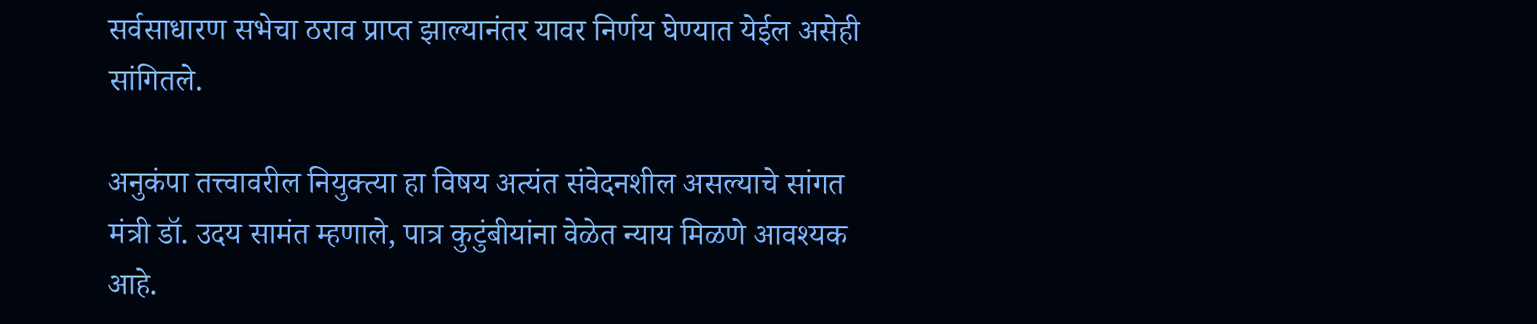सर्वसाधारण सभेचा ठराव प्राप्त झाल्यानंतर यावर निर्णय घेण्यात येईल असेही सांगितले.

अनुकंपा तत्त्वावरील नियुक्त्या हा विषय अत्यंत संवेदनशील असल्याचे सांगत मंत्री डॉ. उदय सामंत म्हणाले, पात्र कुटुंबीयांना वेळेत न्याय मिळणे आवश्यक आहे.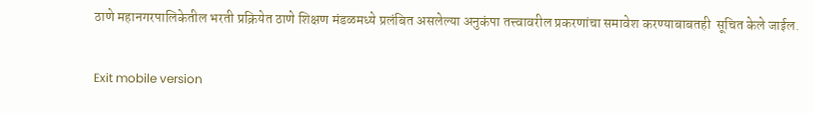ठाणे महानगरपालिकेतील भरती प्रक्रियेत ठाणे शिक्षण मंडळमध्ये प्रलंबित असलेल्या अनुकंपा तत्त्वावरील प्रकरणांचा समावेश करण्याबाबतही  सूचित केले जाईल.

Exit mobile version